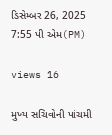ડિસેમ્બર 26, 2025 7:55 પી એમ(PM)

views 16

મુખ્ય સચિવોની પાંચમી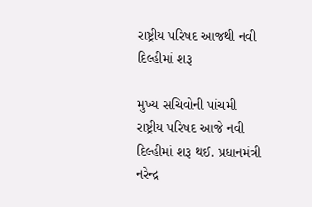રાષ્ટ્રીય પરિષદ આજથી નવી દિલ્હીમાં શરૂ

મુખ્ય સચિવોની પાંચમી રાષ્ટ્રીય પરિષદ આજે નવી દિલ્હીમાં શરૂ થઈ. પ્રધાનમંત્રી નરેન્દ્ર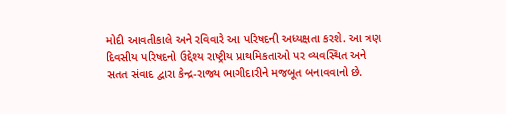મોદી આવતીકાલે અને રવિવારે આ પરિષદની અધ્યક્ષતા કરશે. આ ત્રણ દિવસીય પરિષદનો ઉદ્દેશ્ય રાષ્ટ્રીય પ્રાથમિકતાઓ પર વ્યવસ્થિત અને સતત સંવાદ દ્વારા કેન્દ્ર-રાજ્ય ભાગીદારીને મજબૂત બનાવવાનો છે.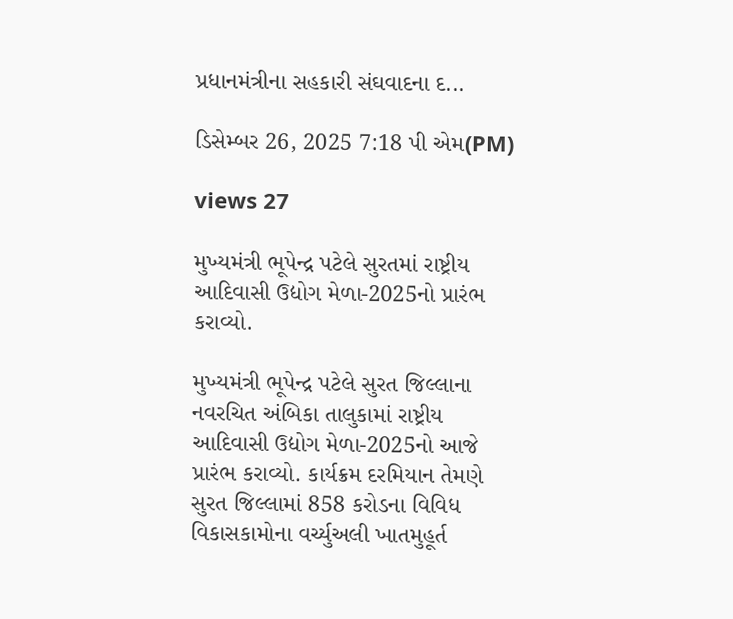પ્રધાનમંત્રીના સહકારી સંઘવાદના દ...

ડિસેમ્બર 26, 2025 7:18 પી એમ(PM)

views 27

મુખ્યમંત્રી ભૂપેન્દ્ર પટેલે સુરતમાં રાષ્ટ્રીય આદિવાસી ઉદ્યોગ મેળા-2025નો પ્રારંભ કરાવ્યો.

મુખ્યમંત્રી ભૂપેન્દ્ર પટેલે સુરત જિલ્લાના નવરચિત અંબિકા તાલુકામાં રાષ્ટ્રીય આદિવાસી ઉદ્યોગ મેળા-2025નો આજે પ્રારંભ કરાવ્યો. કાર્યક્રમ દરમિયાન તેમણે સુરત જિલ્લામાં 858 કરોડના વિવિધ વિકાસકામોના વર્ચ્યુઅલી ખાતમુહૂર્ત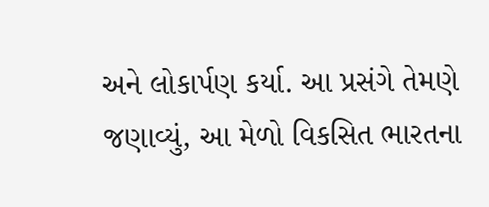અને લોકાર્પણ કર્યા. આ પ્રસંગે તેમણે જણાવ્યું, આ મેળો વિકસિત ભારતના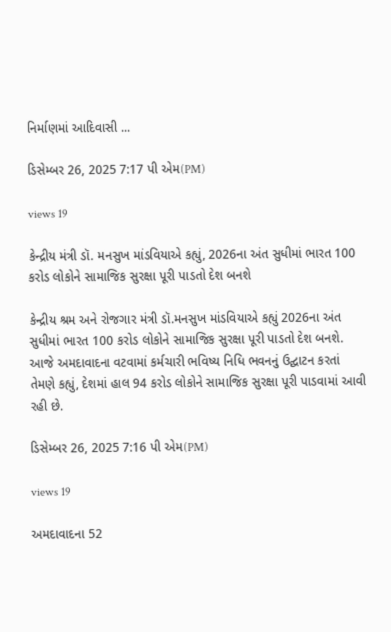નિર્માણમાં આદિવાસી ...

ડિસેમ્બર 26, 2025 7:17 પી એમ(PM)

views 19

કેન્દ્રીય મંત્રી ડૉ. મનસુખ માંડવિયાએ કહ્યું, 2026ના અંત સુધીમાં ભારત 100 કરોડ લોકોને સામાજિક સુરક્ષા પૂરી પાડતો દેશ બનશે

કેન્દ્રીય શ્રમ અને રોજગાર મંત્રી ડૉ.મનસુખ માંડવિયાએ કહ્યું 2026ના અંત સુધીમાં ભારત 100 કરોડ લોકોને સામાજિક સુરક્ષા પૂરી પાડતો દેશ બનશે. આજે અમદાવાદના વટવામાં કર્મચારી ભવિષ્ય નિધિ ભવનનું ઉદ્ઘાટન કરતાં તેમણે કહ્યું, દેશમાં હાલ 94 કરોડ લોકોને સામાજિક સુરક્ષા પૂરી પાડવામાં આવી રહી છે.

ડિસેમ્બર 26, 2025 7:16 પી એમ(PM)

views 19

અમદાવાદના 52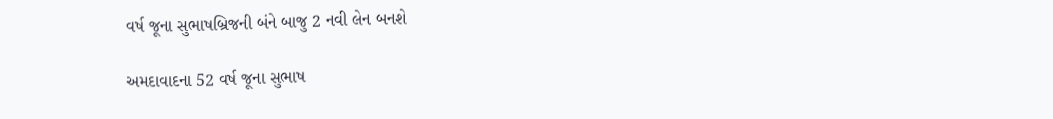વર્ષ જૂના સુભાષબ્રિજની બંને બાજુ 2 નવી લેન બનશે

અમદાવાદના 52 વર્ષ જૂના સુભાષ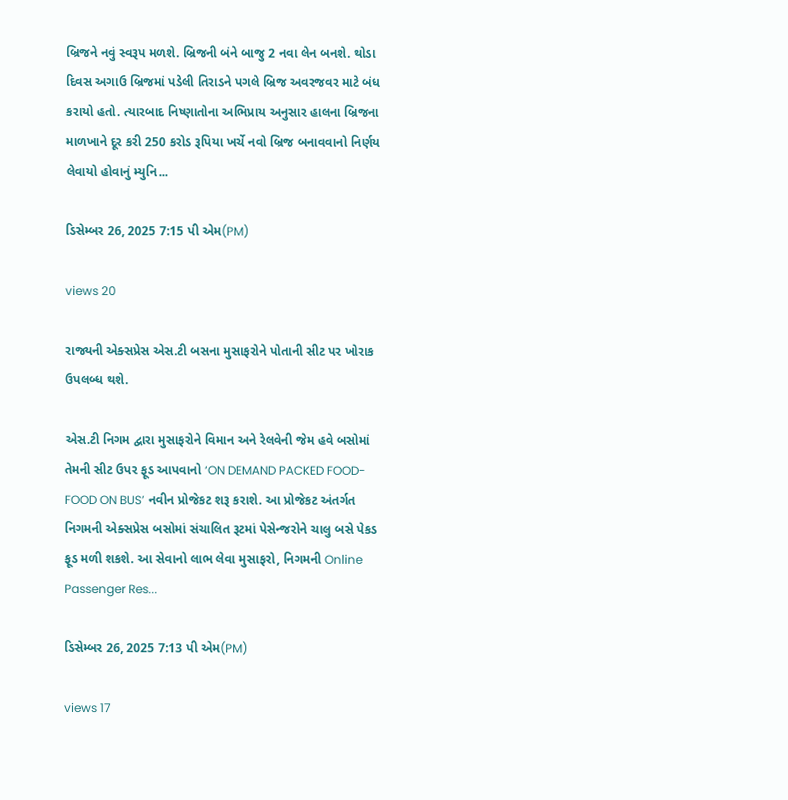બ્રિજને નવું સ્વરૂપ મળશે. બ્રિજની બંને બાજુ 2 નવા લેન બનશે. થોડા દિવસ અગાઉ બ્રિજમાં પડેલી તિરાડને પગલે બ્રિજ અવરજવર માટે બંધ કરાયો હતો. ત્યારબાદ નિષ્ણાતોના અભિપ્રાય અનુસાર હાલના બ્રિજના માળખાને દૂર કરી 250 કરોડ રૂપિયા ખર્ચે નવો બ્રિજ બનાવવાનો નિર્ણય લેવાયો હોવાનું મ્યુનિ...

ડિસેમ્બર 26, 2025 7:15 પી એમ(PM)

views 20

રાજ્યની એક્સપ્રેસ એસ.ટી બસના મુસાફરોને પોતાની સીટ પર ખોરાક ઉપલબ્ધ થશે.

એસ.ટી નિગમ દ્વારા મુસાફરોને વિમાન અને રેલવેની જેમ હવે બસોમાં તેમની સીટ ઉપર ફૂડ આપવાનો ‘ON DEMAND PACKED FOOD- FOOD ON BUS’ નવીન પ્રોજેકટ શરૂ કરાશે. આ પ્રોજેકટ અંતર્ગત નિગમની એક્સપ્રેસ બસોમાં સંચાલિત રૂટમાં પેસેન્જરોને ચાલુ બસે પેકડ ફૂડ મળી શકશે. આ સેવાનો લાભ લેવા મુસાફરો, નિગમની Online Passenger Res...

ડિસેમ્બર 26, 2025 7:13 પી એમ(PM)

views 17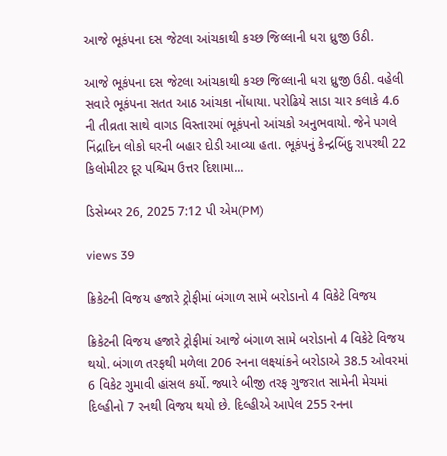આજે ભૂકંપના દસ જેટલા આંચકાથી કચ્છ જિલ્લાની ધરા ધ્રુજી ઉઠી.

આજે ભૂકંપના દસ જેટલા આંચકાથી કચ્છ જિલ્લાની ધરા ધ્રુજી ઉઠી. વહેલી સવારે ભૂકંપના સતત આઠ આંચકા નોંધાયા. પરોઢિયે સાડા ચાર કલાકે 4.6 ની તીવ્રતા સાથે વાગડ વિસ્તારમાં ભૂકંપનો આંચકો અનુભવાયો. જેને પગલે નિંદ્રાદિન લોકો ઘરની બહાર દોડી આવ્યા હતા. ભૂકંપનું કેન્દ્રબિંદુ રાપરથી 22 કિલોમીટર દૂર પશ્ચિમ ઉત્તર દિશામા...

ડિસેમ્બર 26, 2025 7:12 પી એમ(PM)

views 39

ક્રિકેટની વિજય હજારે ટ્રોફીમાં બંગાળ સામે બરોડાનો 4 વિકેટે વિજય

ક્રિકેટની વિજય હજારે ટ્રોફીમાં આજે બંગાળ સામે બરોડાનો 4 વિકેટે વિજય થયો. બંગાળ તરફથી મળેલા 206 રનના લક્ષ્યાંકને બરોડાએ 38.5 ઓવરમાં 6 વિકેટ ગુમાવી હાંસલ કર્યો. જ્યારે બીજી તરફ ગુજરાત સામેની મેચમાં દિલ્હીનો 7 રનથી વિજય થયો છે. દિલ્હીએ આપેલ 255 રનના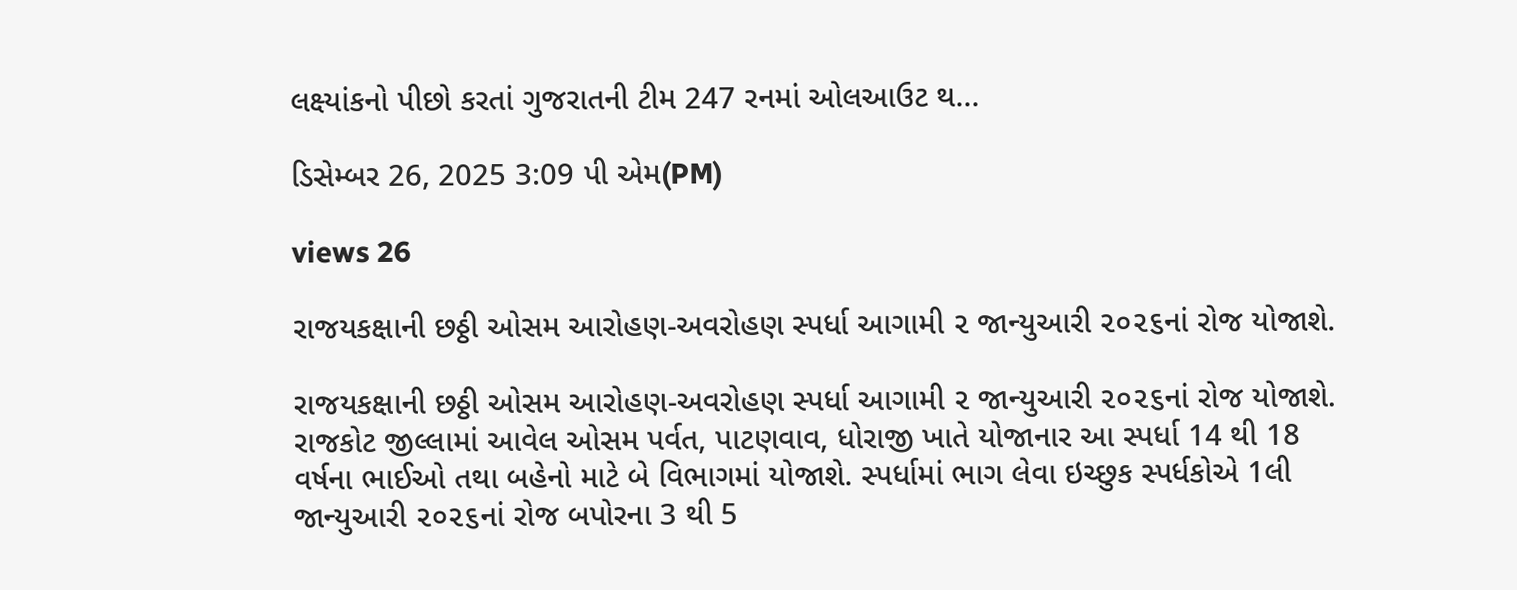લક્ષ્યાંકનો પીછો કરતાં ગુજરાતની ટીમ 247 રનમાં ઓલઆઉટ થ...

ડિસેમ્બર 26, 2025 3:09 પી એમ(PM)

views 26

રાજયકક્ષાની છઠ્ઠી ઓસમ આરોહણ-અવરોહણ સ્પર્ધા આગામી ૨ જાન્યુઆરી ૨૦૨૬નાં રોજ યોજાશે.

રાજયકક્ષાની છઠ્ઠી ઓસમ આરોહણ-અવરોહણ સ્પર્ધા આગામી ૨ જાન્યુઆરી ૨૦૨૬નાં રોજ યોજાશે. રાજકોટ જીલ્લામાં આવેલ ઓસમ પર્વત, પાટણવાવ, ધોરાજી ખાતે યોજાનાર આ સ્પર્ધા 14 થી 18 વર્ષના ભાઈઓ તથા બહેનો માટે બે વિભાગમાં યોજાશે. સ્પર્ધામાં ભાગ લેવા ઇચ્છુક સ્પર્ધકોએ 1લી જાન્યુઆરી ૨૦૨૬નાં રોજ બપોરના 3 થી 5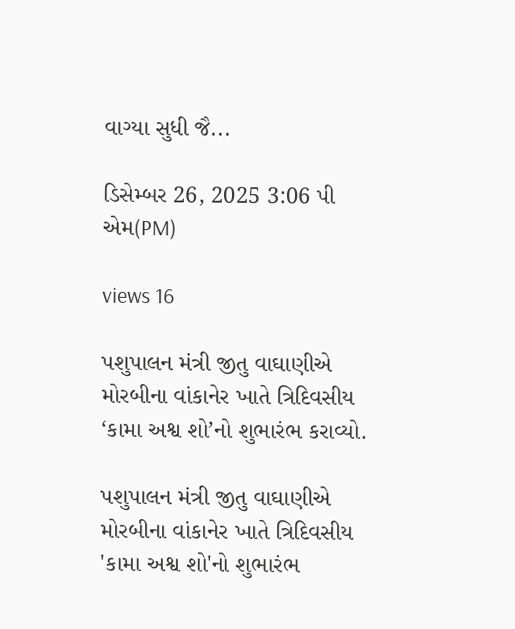વાગ્યા સુધી જૈ...

ડિસેમ્બર 26, 2025 3:06 પી એમ(PM)

views 16

પશુપાલન મંત્રી જીતુ વાઘાણીએ મોરબીના વાંકાનેર ખાતે ત્રિદિવસીય ‘કામા અશ્વ શો’નો શુભારંભ કરાવ્યો.

પશુપાલન મંત્રી જીતુ વાઘાણીએ મોરબીના વાંકાનેર ખાતે ત્રિદિવસીય 'કામા અશ્વ શો'નો શુભારંભ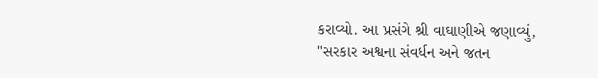કરાવ્યો. આ પ્રસંગે શ્રી વાઘાણીએ જણાવ્યું, "સરકાર અશ્વના સંવર્ધન અને જતન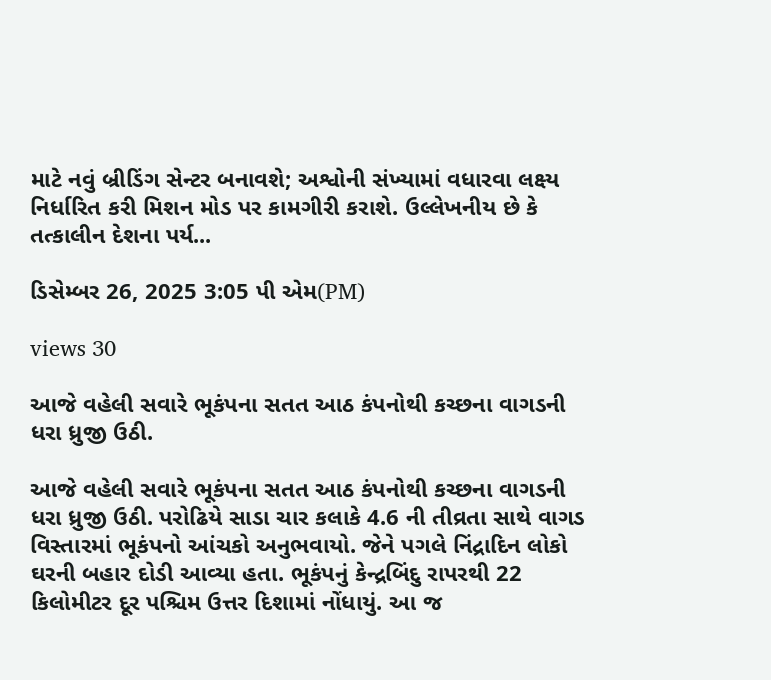માટે નવું બ્રીડિંગ સેન્ટર બનાવશે; અશ્વોની સંખ્યામાં વધારવા લક્ષ્ય નિર્ધારિત કરી મિશન મોડ પર કામગીરી કરાશે. ઉલ્લેખનીય છે કે તત્કાલીન દેશના પર્ય...

ડિસેમ્બર 26, 2025 3:05 પી એમ(PM)

views 30

આજે વહેલી સવારે ભૂકંપના સતત આઠ કંપનોથી કચ્છના વાગડની ધરા ધ્રુજી ઉઠી.

આજે વહેલી સવારે ભૂકંપના સતત આઠ કંપનોથી કચ્છના વાગડની ધરા ધ્રુજી ઉઠી. પરોઢિયે સાડા ચાર કલાકે 4.6 ની તીવ્રતા સાથે વાગડ વિસ્તારમાં ભૂકંપનો આંચકો અનુભવાયો. જેને પગલે નિંદ્રાદિન લોકો ઘરની બહાર દોડી આવ્યા હતા. ભૂકંપનું કેન્દ્રબિંદુ રાપરથી 22 કિલોમીટર દૂર પશ્ચિમ ઉત્તર દિશામાં નોંધાયું. આ જ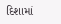દિશામાં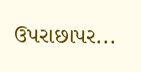ઉપરાછાપર...